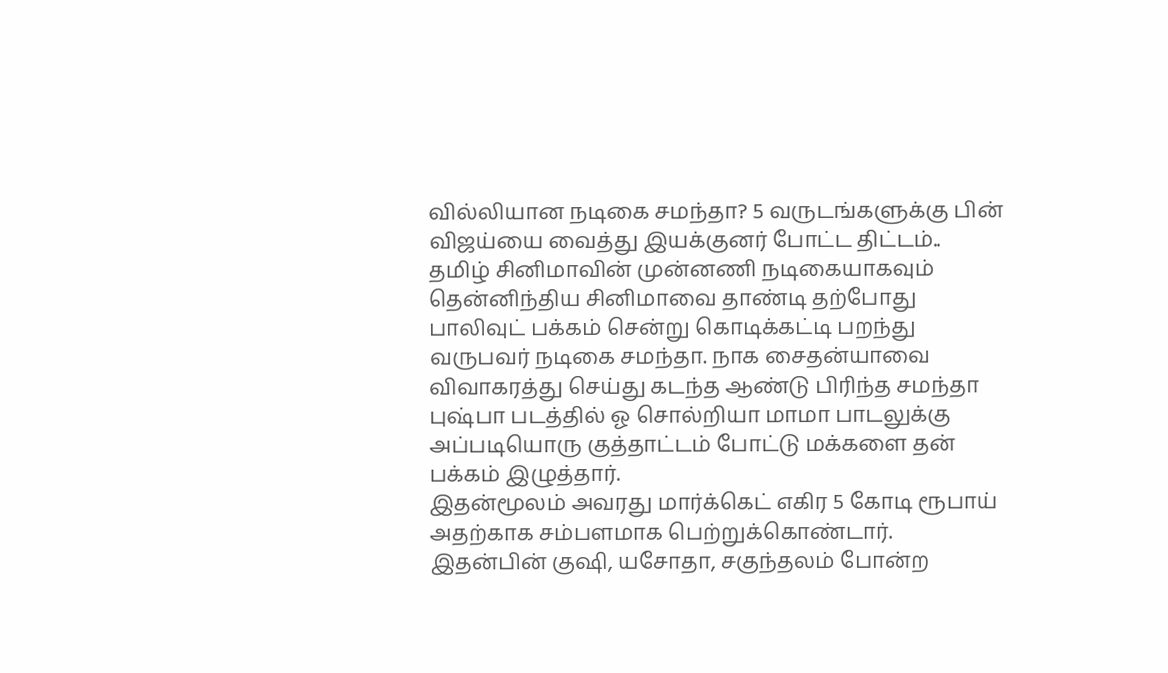வில்லியான நடிகை சமந்தா? 5 வருடங்களுக்கு பின் விஜய்யை வைத்து இயக்குனர் போட்ட திட்டம்..
தமிழ் சினிமாவின் முன்னணி நடிகையாகவும் தென்னிந்திய சினிமாவை தாண்டி தற்போது பாலிவுட் பக்கம் சென்று கொடிக்கட்டி பறந்து வருபவர் நடிகை சமந்தா. நாக சைதன்யாவை விவாகரத்து செய்து கடந்த ஆண்டு பிரிந்த சமந்தா புஷ்பா படத்தில் ஓ சொல்றியா மாமா பாடலுக்கு அப்படியொரு குத்தாட்டம் போட்டு மக்களை தன் பக்கம் இழுத்தார்.
இதன்மூலம் அவரது மார்க்கெட் எகிர 5 கோடி ரூபாய் அதற்காக சம்பளமாக பெற்றுக்கொண்டார். இதன்பின் குஷி, யசோதா, சகுந்தலம் போன்ற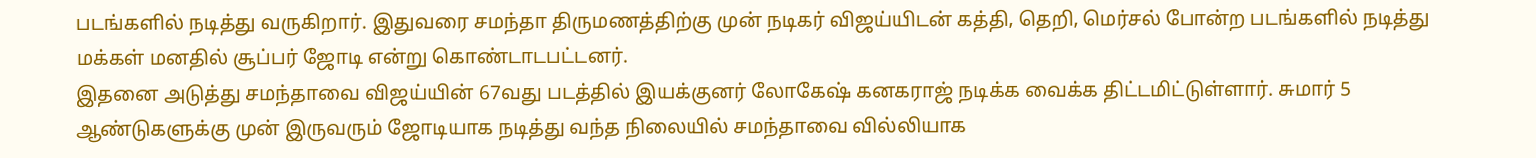படங்களில் நடித்து வருகிறார். இதுவரை சமந்தா திருமணத்திற்கு முன் நடிகர் விஜய்யிடன் கத்தி, தெறி, மெர்சல் போன்ற படங்களில் நடித்து மக்கள் மனதில் சூப்பர் ஜோடி என்று கொண்டாடபட்டனர்.
இதனை அடுத்து சமந்தாவை விஜய்யின் 67வது படத்தில் இயக்குனர் லோகேஷ் கனகராஜ் நடிக்க வைக்க திட்டமிட்டுள்ளார். சுமார் 5 ஆண்டுகளுக்கு முன் இருவரும் ஜோடியாக நடித்து வந்த நிலையில் சமந்தாவை வில்லியாக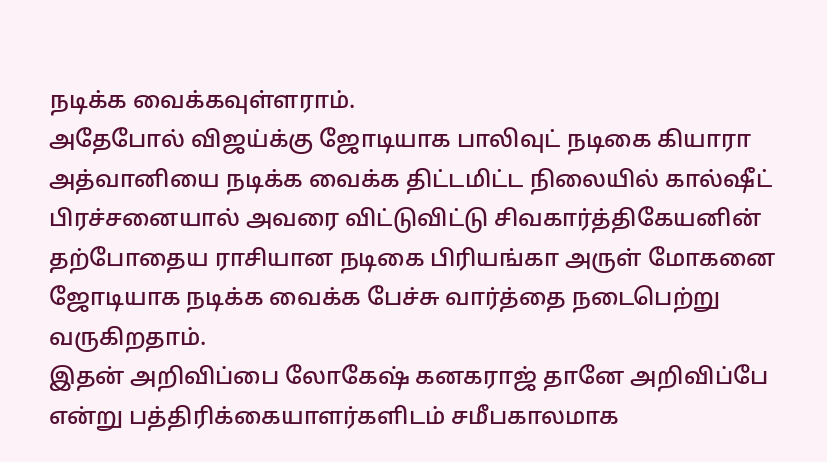நடிக்க வைக்கவுள்ளராம்.
அதேபோல் விஜய்க்கு ஜோடியாக பாலிவுட் நடிகை கியாரா அத்வானியை நடிக்க வைக்க திட்டமிட்ட நிலையில் கால்ஷீட் பிரச்சனையால் அவரை விட்டுவிட்டு சிவகார்த்திகேயனின் தற்போதைய ராசியான நடிகை பிரியங்கா அருள் மோகனை ஜோடியாக நடிக்க வைக்க பேச்சு வார்த்தை நடைபெற்று வருகிறதாம்.
இதன் அறிவிப்பை லோகேஷ் கனகராஜ் தானே அறிவிப்பே என்று பத்திரிக்கையாளர்களிடம் சமீபகாலமாக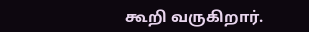கூறி வருகிறார்.